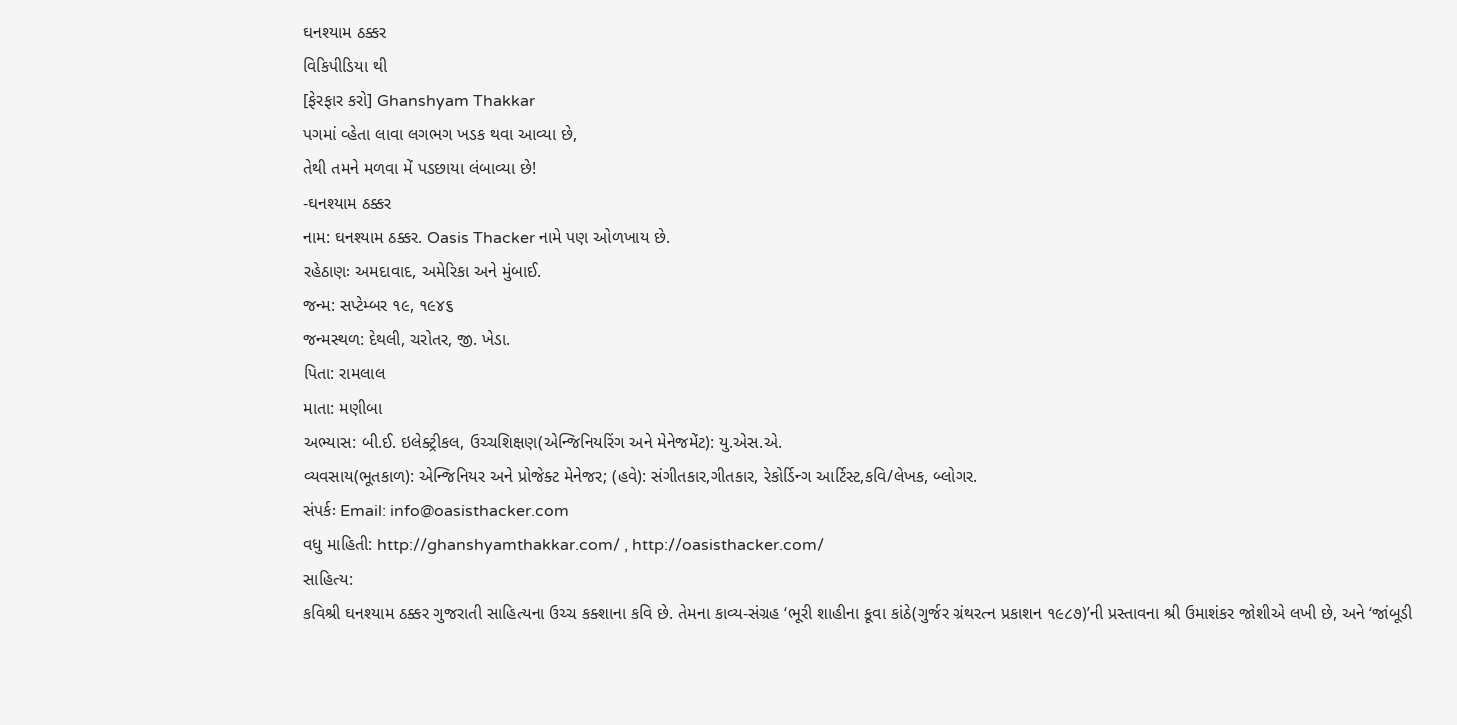ઘનશ્યામ ઠક્કર
વિકિપીડિયા થી
[ફેરફાર કરો] Ghanshyam Thakkar
પગમાં વ્હેતા લાવા લગભગ ખડક થવા આવ્યા છે,
તેથી તમને મળવા મેં પડછાયા લંબાવ્યા છે!
-ઘનશ્યામ ઠક્કર
નામ: ઘનશ્યામ ઠક્કર. Oasis Thacker નામે પણ ઓળખાય છે.
રહેઠાણઃ અમદાવાદ, અમેરિકા અને મુંબાઈ.
જન્મ: સપ્ટેમ્બર ૧૯, ૧૯૪૬
જન્મસ્થળ: દેથલી, ચરોતર, જી. ખેડા.
પિતા: રામલાલ
માતા: મણીબા
અભ્યાસ: બી.ઈ. ઇલેક્ટ્રીકલ, ઉચ્ચશિક્ષણ(એન્જિનિયરિંગ અને મેનેજમેંટ): યુ.એસ.એ.
વ્યવસાય(ભૂતકાળ): એન્જિનિયર અને પ્રોજેક્ટ મેનેજર; (હવે): સંગીતકાર,ગીતકાર, રેકોર્ડિન્ગ આર્ટિસ્ટ,કવિ/લેખક, બ્લોગર.
સંપર્કઃ Email: info@oasisthacker.com
વધુ માહિતી: http://ghanshyamthakkar.com/ , http://oasisthacker.com/
સાહિત્ય:
કવિશ્રી ઘનશ્યામ ઠક્કર ગુજરાતી સાહિત્યના ઉચ્ચ કક્શાના કવિ છે. તેમના કાવ્ય-સંગ્રહ ‘ભૂરી શાહીના કૂવા કાંઠે(ગુર્જર ગ્રંથરત્ન પ્રકાશન ૧૯૮૭)’ની પ્રસ્તાવના શ્રી ઉમાશંકર જોશીએ લખી છે, અને ‘જાંબૂડી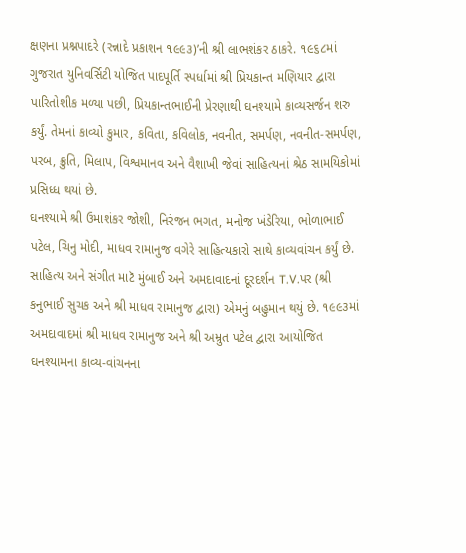ક્ષણના પ્રશ્નપાદરે (રન્નાદે પ્રકાશન ૧૯૯૩)’ની શ્રી લાભશંકર ઠાકરે. ૧૯૬૮માં ગુજરાત યુનિવર્સિટી યોજિત પાદપૂર્તિ સ્પર્ધામાં શ્રી પ્રિયકાન્ત મણિયાર દ્વારા પારિતોશીક મળ્યા પછી, પ્રિયકાન્તભાઈની પ્રેરણાથી ઘનશ્યામે કાવ્યસર્જન શરુ કર્યું. તેમનાં કાવ્યો કુમાર, કવિતા, કવિલોક, નવનીત, સમર્પણ, નવનીત-સમર્પણ, પરબ, ક્રુતિ, મિલાપ, વિશ્વમાનવ અને વૈશાખી જેવાં સાહિત્યનાં શ્રેઠ સામયિકોમાં પ્રસિધ્ધ થયાં છે.
ઘનશ્યામે શ્રી ઉમાશંકર જોશી, નિરંજન ભગત, મનોજ ખંડેરિયા, ભોળાભાઈ પટેલ, ચિનુ મોદી, માધવ રામાનુજ વગેરે સાહિત્યકારો સાથે કાવ્યવાંચન કર્યું છે. સાહિત્ય અને સંગીત માટૅ મુંબાઈ અને અમદાવાદનાં દૂરદર્શન T.V.પર (શ્રી કનુભાઈ સુચક અને શ્રી માધવ રામાનુજ દ્વારા) એમનું બહુમાન થયું છે. ૧૯૯૩માં અમદાવાદમાં શ્રી માધવ રામાનુજ અને શ્રી અમ્રુત પટેલ દ્વારા આયોજિત ઘનશ્યામના કાવ્ય-વાંચનના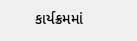કાર્યક્રમમાં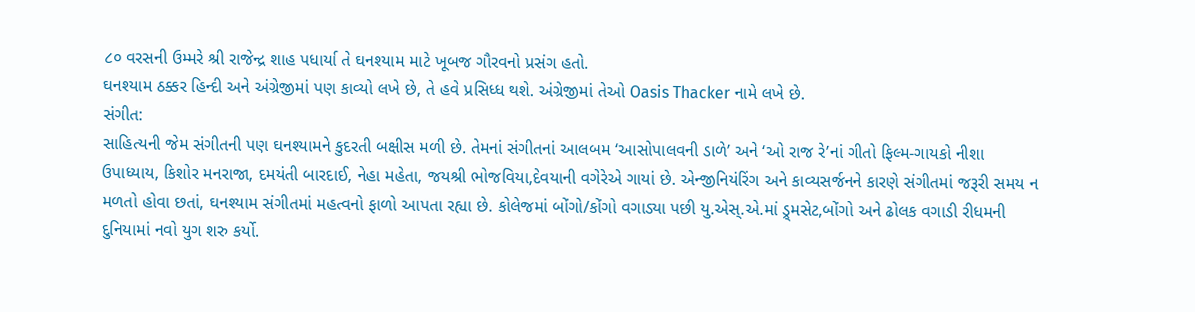૮૦ વરસની ઉમ્મરે શ્રી રાજેન્દ્ર શાહ પધાર્યા તે ઘનશ્યામ માટે ખૂબજ ગૌરવનો પ્રસંગ હતો.
ઘનશ્યામ ઠક્કર હિન્દી અને અંગ્રેજીમાં પણ કાવ્યો લખે છે, તે હવે પ્રસિધ્ધ થશે. અંગ્રેજીમાં તેઓ Oasis Thacker નામે લખે છે.
સંગીત:
સાહિત્યની જેમ સંગીતની પણ ઘનશ્યામને કુદરતી બક્ષીસ મળી છે. તેમનાં સંગીતનાં આલબમ ‘આસોપાલવની ડાળે’ અને ‘ઓ રાજ રે’નાં ગીતો ફિલ્મ-ગાયકો નીશા ઉપાધ્યાય, કિશોર મનરાજા, દમયંતી બારદાઈ, નેહા મહેતા, જયશ્રી ભોજવિયા,દેવયાની વગેરેએ ગાયાં છે. એન્જીનિયંરિંગ અને કાવ્યસર્જનને કારણે સંગીતમાં જરૂરી સમય ન મળતો હોવા છતાં, ઘનશ્યામ સંગીતમાં મહત્વનો ફાળો આપતા રહ્યા છે. કોલેજમાં બોંગો/કોંગો વગાડ્યા પછી યુ.એસ્.એ.માં ડ્ર્મસેટ,બોંગો અને ઢોલક વગાડી રીધમની દુનિયામાં નવો યુગ શરુ કર્યો.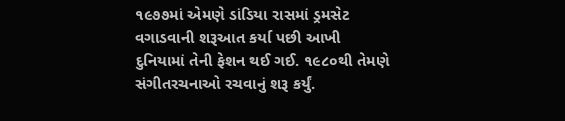૧૯૭૭માં એમણે ડાંડિયા રાસમાં ડ્રમસેટ વગાડવાની શરૂઆત કર્યા પછી આખી દુનિયામાં તેની ફેશન થઈ ગઈ. ૧૯૮૦થી તેમણે સંગીતરચનાઓ રચવાનું શરૂ કર્યું.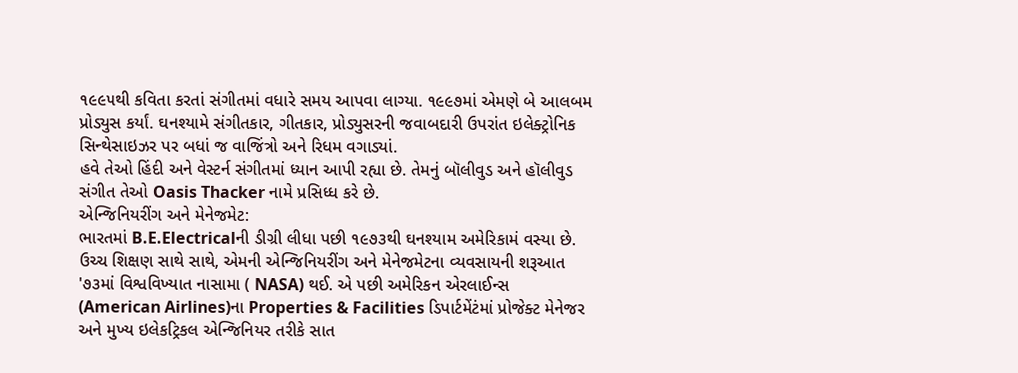૧૯૯૫થી કવિતા કરતાં સંગીતમાં વધારે સમય આપવા લાગ્યા. ૧૯૯૭માં એમણે બે આલબમ પ્રોડ્યુસ કર્યાં. ઘનશ્યામે સંગીતકાર, ગીતકાર, પ્રોડ્યુસરની જવાબદારી ઉપરાંત ઇલેક્ટ્રોનિક સિન્થેસાઇઝર પર બધાં જ વાજિંત્રો અને રિધમ વગાડ્યાં.
હવે તેઓ હિંદી અને વેસ્ટર્ન સંગીતમાં ધ્યાન આપી રહ્યા છે. તેમનું બૉલીવુડ અને હૉલીવુડ સંગીત તેઓ Oasis Thacker નામે પ્રસિધ્ધ કરે છે.
એન્જિનિયરીંગ અને મેનેજમેટ:
ભારતમાં B.E.Electricalની ડીગ્રી લીધા પછી ૧૯૭૩થી ઘનશ્યામ અમેરિકામં વસ્યા છે. ઉચ્ચ શિક્ષણ સાથે સાથે, એમની એન્જિનિયરીંગ અને મેનેજમેટના વ્યવસાયની શરૂઆત '૭૩માં વિશ્વવિખ્યાત નાસામા ( NASA) થઈ. એ પછી અમેરિકન એરલાઈન્સ (American Airlines)ના Properties & Facilities ડિપાર્ટમેંટંમાં પ્રોજેક્ટ મેનેજર અને મુખ્ય ઇલેકટ્રિકલ એન્જિનિયર તરીકે સાત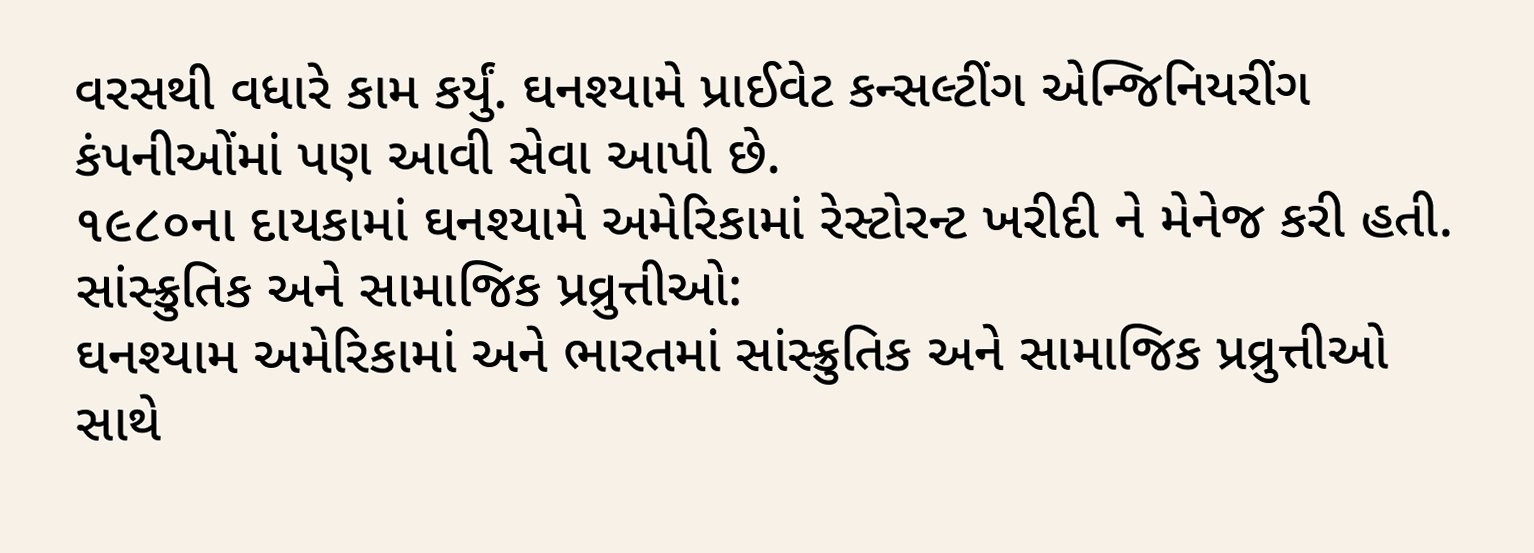વરસથી વધારે કામ કર્યું. ઘનશ્યામે પ્રાઈવેટ કન્સલ્ટીંગ એન્જિનિયરીંગ કંપનીઓંમાં પણ આવી સેવા આપી છે.
૧૯૮૦ના દાયકામાં ઘનશ્યામે અમેરિકામાં રેસ્ટોરન્ટ ખરીદી ને મેનેજ કરી હતી.
સાંસ્ક્રુતિક અને સામાજિક પ્રવ્રુત્તીઓ:
ઘનશ્યામ અમેરિકામાં અને ભારતમાં સાંસ્ક્રુતિક અને સામાજિક પ્રવ્રુત્તીઓ સાથે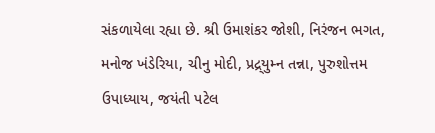સંકળાયેલા રહ્યા છે. શ્રી ઉમાશંકર જોશી, નિરંજન ભગત, મનોજ ખંડેરિયા, ચીનુ મોદી, પ્રદ્ર્યુમ્ન તન્ના, પુરુશોત્તમ ઉપાધ્યાય, જયંતી પટેલ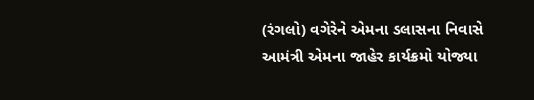(રંગલો) વગેરેને એમના ડલાસના નિવાસે આમંત્રી એમના જાહેર કાર્યક્રમો યોજ્યા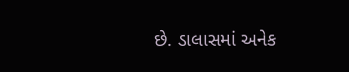છે. ડાલાસમાં અનેક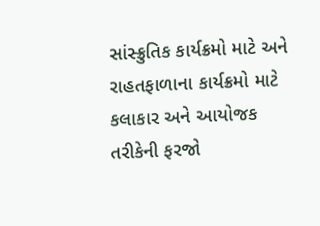સાંસ્ક્રુતિક કાર્યક્રમો માટે અને રાહતફાળાના કાર્યક્રમો માટે કલાકાર અને આયોજક તરીકેની ફરજો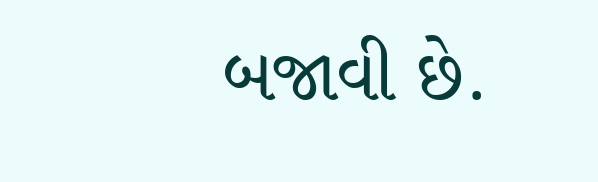બજાવી છે.